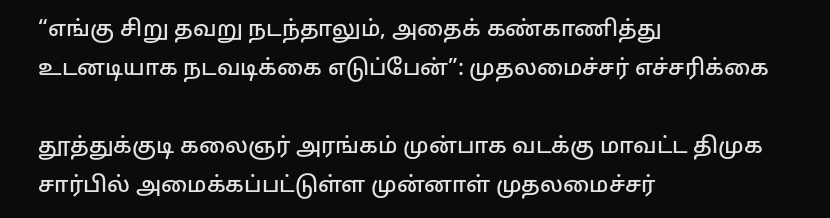“எங்கு சிறு தவறு நடந்தாலும், அதைக் கண்காணித்து உடனடியாக நடவடிக்கை எடுப்பேன்”: முதலமைச்சர் எச்சரிக்கை

தூத்துக்குடி கலைஞர் அரங்கம் முன்பாக வடக்கு மாவட்ட திமுக சார்பில் அமைக்கப்பட்டுள்ள முன்னாள் முதலமைச்சர்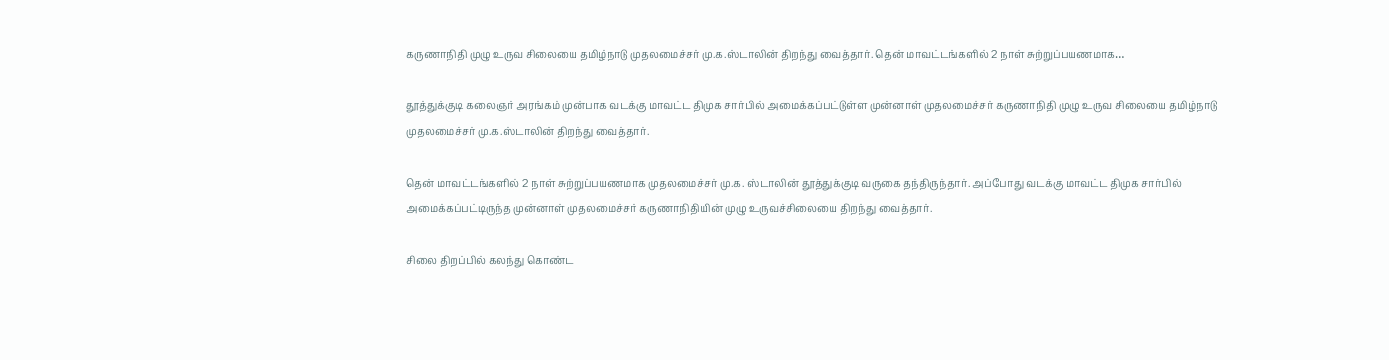கருணாநிதி முழு உருவ சிலையை தமிழ்நாடு முதலமைச்சர் மு.க.ஸ்டாலின் திறந்து வைத்தார். தென் மாவட்டங்களில் 2 நாள் சுற்றுப்பயணமாக…

தூத்துக்குடி கலைஞர் அரங்கம் முன்பாக வடக்கு மாவட்ட திமுக சார்பில் அமைக்கப்பட்டுள்ள முன்னாள் முதலமைச்சர் கருணாநிதி முழு உருவ சிலையை தமிழ்நாடு முதலமைச்சர் மு.க.ஸ்டாலின் திறந்து வைத்தார்.

தென் மாவட்டங்களில் 2 நாள் சுற்றுப்பயணமாக முதலமைச்சர் மு.க. ஸ்டாலின் தூத்துக்குடி வருகை தந்திருந்தார். அப்போது வடக்கு மாவட்ட திமுக சார்பில் அமைக்கப்பட்டிருந்த முன்னாள் முதலமைச்சர் கருணாநிதியின் முழு உருவச்சிலையை திறந்து வைத்தார்.

சிலை திறப்பில் கலந்து கொண்ட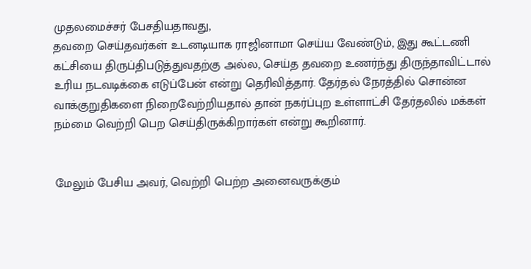முதலமைச்சர் பேசதியதாவது,
தவறை செய்தவர்கள் உடனடியாக ராஜினாமா செய்ய வேண்டும், இது கூட்டணி கட்சியை திருப்திபடுத்துவதற்கு அல்ல, செய்த தவறை உணர்ந்து திருந்தாவிட்டால் உரிய நடவடிக்கை எடுப்பேன் என்று தெரிவித்தார். தேர்தல் நேரத்தில் சொன்ன வாக்குறுதிகளை நிறைவேற்றியதால் தான் நகர்ப்புற உள்ளாட்சி தேர்தலில் மக்கள் நம்மை வெற்றி பெற செய்திருக்கிறார்கள் என்று கூறினார்.


மேலும் பேசிய அவர், வெற்றி பெற்ற அனைவருக்கும்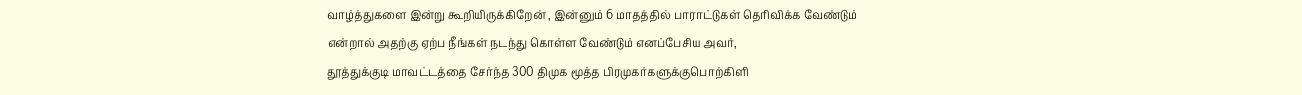வாழ்த்துகளை இன்று கூறியிருக்கிறேன் , இன்னும் 6 மாதத்தில் பாராட்டுகள் தெரிவிக்க வேண்டும் என்றால் அதற்கு ஏற்ப நீங்கள் நடந்து கொள்ள வேண்டும் எனப்பேசிய அவர்,
தூத்துக்குடி மாவட்டத்தை சேர்ந்த 300 திமுக மூத்த பிரமுகர்களுக்குபொற்கிளி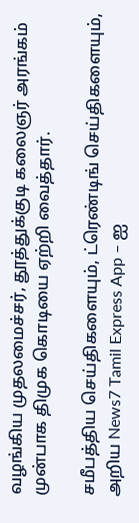வழங்கிய முதலமைச்சர், தூத்துக்குடி கலைஞர் அரங்கம் முன்பாக திமுக கொடியை ஏற்றி வைத்தார்.

சமீபத்திய செய்திகளையும், ட்ரெண்டிங் செய்திகளையும், அறிய News7 Tamil Express App – ஐ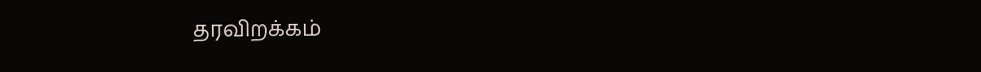தரவிறக்கம்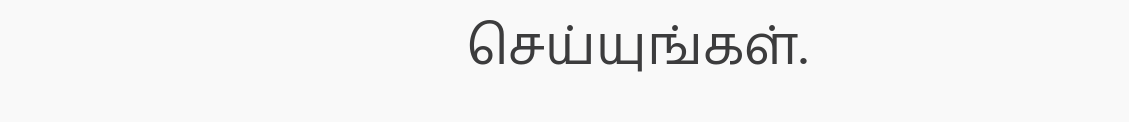செய்யுங்கள்.